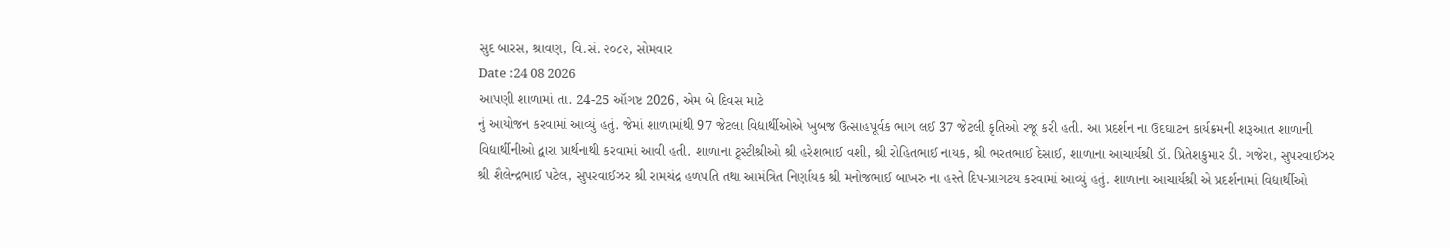સુદ બારસ, શ્રાવણ, વિ.સં. ૨૦૮૨, સોમવાર
Date :24 08 2026
આપણી શાળામાં તા. 24-25 ઑગષ્ટ 2026, એમ બે દિવસ માટે
નું આયોજન કરવામાં આવ્યું હતું. જેમાં શાળામાંથી 97 જેટલા વિદ્યાર્થીઓએ ખુબજ ઉત્સાહપૂર્વક ભાગ લઈ 37 જેટલી કૃતિઓ રજૂ કરી હતી. આ પ્રદર્શન ના ઉદઘાટન કાર્યક્રમની શરૂઆત શાળાની વિદ્યાર્થીનીઓ દ્વારા પ્રાર્થનાથી કરવામાં આવી હતી. શાળાના ટ્ર્સ્ટીશ્રીઓ શ્રી હરેશભાઈ વશી, શ્રી રોહિતભાઈ નાયક, શ્રી ભરતભાઈ દેસાઈ, શાળાના આચાર્યશ્રી ડૉ. પ્રિતેશકુમાર ડી. ગજેરા, સુપરવાઈઝર શ્રી શૈલેન્દ્રભાઈ પટેલ, સુપરવાઈઝર શ્રી રામચંદ્ર હળપતિ તથા આમંત્રિત નિર્ણાયક શ્રી મનોજભાઈ બાખરુ ના હસ્તે દિપ-પ્રાગટય કરવામાં આવ્યું હતું. શાળાના આચાર્યશ્રી એ પ્રદર્શનામાં વિદ્યાર્થીઓ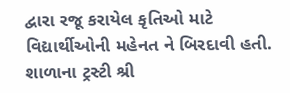દ્વારા રજૂ કરાયેલ કૃતિઓ માટે વિદ્યાર્થીઓની મહેનત ને બિરદાવી હતી. શાળાના ટ્રસ્ટી શ્રી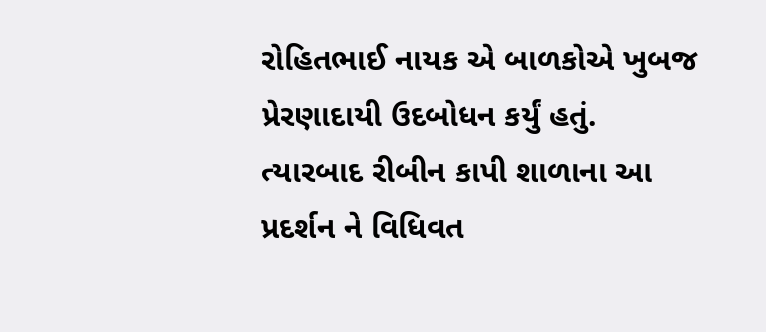રોહિતભાઈ નાયક એ બાળકોએ ખુબજ પ્રેરણાદાયી ઉદબોધન કર્યું હતું. ત્યારબાદ રીબીન કાપી શાળાના આ પ્રદર્શન ને વિધિવત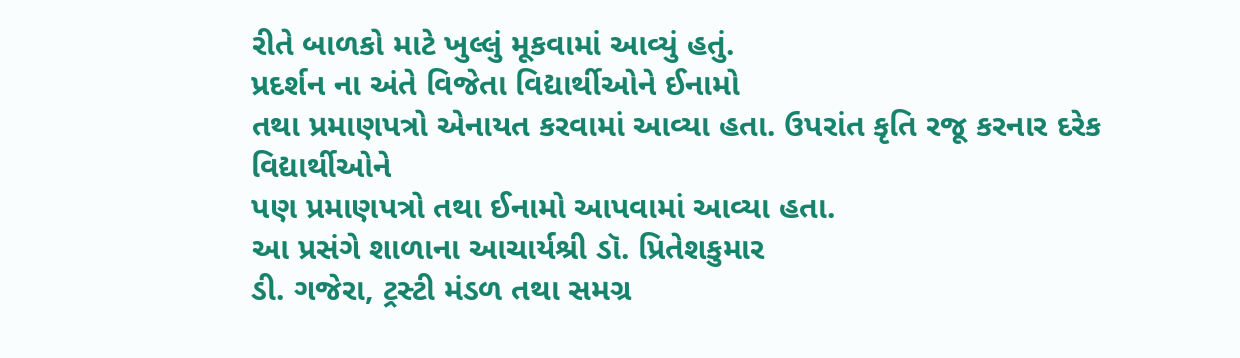રીતે બાળકો માટે ખુલ્લું મૂકવામાં આવ્યું હતું.
પ્રદર્શન ના અંતે વિજેતા વિદ્યાર્થીઓને ઈનામો
તથા પ્રમાણપત્રો એનાયત કરવામાં આવ્યા હતા. ઉપરાંત કૃતિ રજૂ કરનાર દરેક વિદ્યાર્થીઓને
પણ પ્રમાણપત્રો તથા ઈનામો આપવામાં આવ્યા હતા.
આ પ્રસંગે શાળાના આચાર્યશ્રી ડૉ. પ્રિતેશકુમાર
ડી. ગજેરા, ટ્રસ્ટી મંડળ તથા સમગ્ર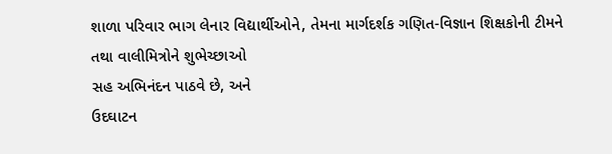શાળા પરિવાર ભાગ લેનાર વિદ્યાર્થીઓને, તેમના માર્ગદર્શક ગણિત-વિજ્ઞાન શિક્ષકોની ટીમને તથા વાલીમિત્રોને શુભેચ્છાઓ
સહ અભિનંદન પાઠવે છે, અને
ઉદઘાટન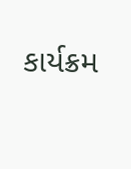કાર્યક્રમ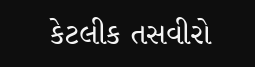કેટલીક તસવીરો